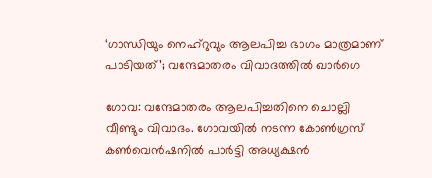‘ഗാന്ധിയും നെഹ്‌റുവും ആലപിച്ച ഭാഗം മാത്രമാണ് പാടിയത്’; വന്ദേമാതരം വിവാദത്തിൽ ഖാർഗെ

ഗോവ: വന്ദേമാതരം ആലപിച്ചതിനെ ചൊല്ലി വീണ്ടും വിവാദം. ഗോവയിൽ നടന്ന കോൺഗ്രസ് കൺവെൻഷനിൽ പാർട്ടി അധ്യക്ഷൻ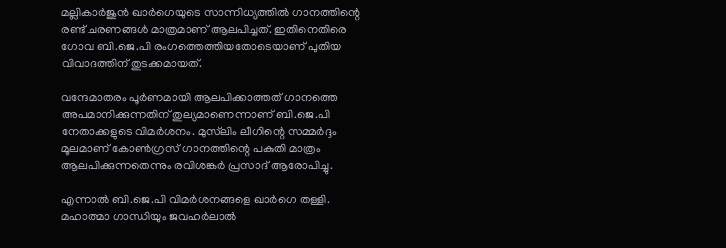മല്ലികാർജുൻ ഖാർഗെയുടെ സാന്നിധ്യത്തിൽ ഗാനത്തിന്റെ രണ്ട് ചരണങ്ങൾ മാത്രമാണ് ആലപിച്ചത്. ഇതിനെതിരെ ഗോവ ബി.ജെ.പി രംഗത്തെത്തിയതോടെയാണ് പുതിയ വിവാദത്തിന് തുടക്കമായത്.

വന്ദേമാതരം പൂർണമായി ആലപിക്കാത്തത് ഗാനത്തെ അപമാനിക്കുന്നതിന് തുല്യമാണെന്നാണ് ബി.ജെ.പി നേതാക്കളുടെ വിമർശനം. മുസ്‌ലിം ലീഗിന്റെ സമ്മർദ്ദം മൂലമാണ് കോൺഗ്രസ് ഗാനത്തിന്റെ പകുതി മാത്രം ആലപിക്കുന്നതെന്നും രവിശങ്കർ പ്രസാദ് ആരോപിച്ചു.

എന്നാൽ ബി.ജെ.പി വിമർശനങ്ങളെ ഖാർഗെ തള്ളി. മഹാത്മാ ഗാന്ധിയും ജവഹർലാൽ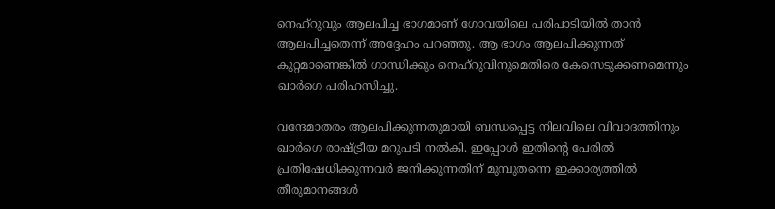നെഹ്‌റുവും ആലപിച്ച ഭാഗമാണ് ഗോവയിലെ പരിപാടിയിൽ താൻ ആലപിച്ചതെന്ന് അദ്ദേഹം പറഞ്ഞു. ആ ഭാഗം ആലപിക്കുന്നത് കുറ്റമാണെങ്കിൽ ഗാന്ധിക്കും നെഹ്‌റുവിനുമെതിരെ കേസെടുക്കണമെന്നും ഖാർഗെ പരിഹസിച്ചു.

വന്ദേമാതരം ആലപിക്കുന്നതുമായി ബന്ധപ്പെട്ട നിലവിലെ വിവാദത്തിനും ഖാർഗെ രാഷ്ട്രീയ മറുപടി നൽകി. ഇപ്പോൾ ഇതിന്റെ പേരിൽ പ്രതിഷേധിക്കുന്നവർ ജനിക്കുന്നതിന് മുമ്പുതന്നെ ഇക്കാര്യത്തിൽ തീരുമാനങ്ങൾ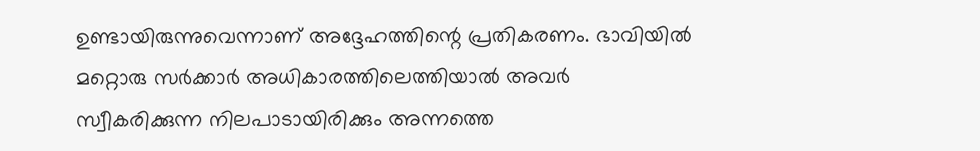ഉണ്ടായിരുന്നുവെന്നാണ് അദ്ദേഹത്തിന്റെ പ്രതികരണം. ഭാവിയിൽ മറ്റൊരു സർക്കാർ അധികാരത്തിലെത്തിയാൽ അവർ സ്വീകരിക്കുന്ന നിലപാടായിരിക്കും അന്നത്തെ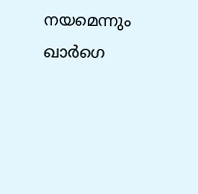നയമെന്നും ഖാർഗെ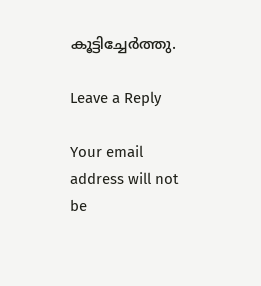കൂട്ടിച്ചേർത്തു.

Leave a Reply

Your email address will not be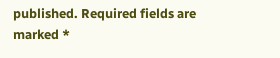published. Required fields are marked *